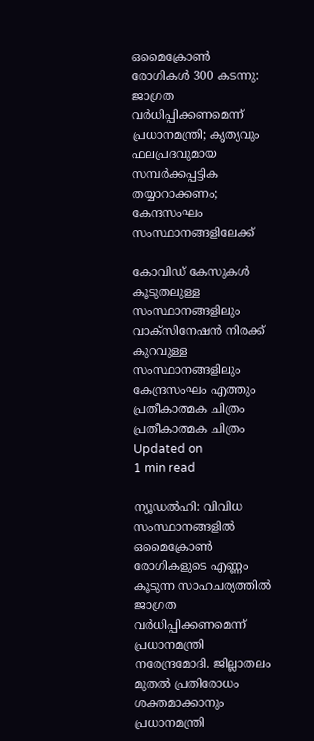ഒമൈക്രോണ്‍ രോഗികള്‍ 300 കടന്നു: ജാഗ്രത വര്‍ധിപ്പിക്കണമെന്ന് പ്രധാനമന്ത്രി; കൃത്യവും ഫലപ്രദവുമായ സമ്പര്‍ക്കപ്പട്ടിക തയ്യാറാക്കണം; കേന്ദസംഘം സംസ്ഥാനങ്ങളിലേക്ക്

കോവിഡ് കേസുകള്‍ കൂടുതലുള്ള സംസ്ഥാനങ്ങളിലും വാക്‌സിനേഷന്‍ നിരക്ക് കുറവുള്ള സംസ്ഥാനങ്ങളിലും കേന്ദ്രസംഘം എത്തും
പ്രതീകാത്മക ചിത്രം
പ്രതീകാത്മക ചിത്രം
Updated on
1 min read

ന്യൂഡല്‍ഹി: വിവിധ സംസ്ഥാനങ്ങളില്‍ ഒമൈക്രോണ്‍ രോഗികളുടെ എണ്ണം കൂടുന്ന സാഹചര്യത്തില്‍ ജാഗ്രത വര്‍ധിപ്പിക്കണമെന്ന് പ്രധാനമന്ത്രി നരേന്ദ്രമോദി. ജില്ലാതലം മുതല്‍ പ്രതിരോധം ശക്തമാക്കാനും പ്രധാനമന്ത്രി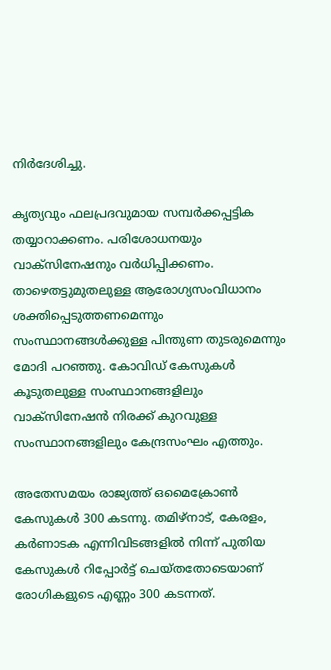നിര്‍ദേശിച്ചു.

കൃത്യവും ഫലപ്രദവുമായ സമ്പര്‍ക്കപ്പട്ടിക തയ്യാറാക്കണം. പരിശോധനയും വാക്‌സിനേഷനും വര്‍ധിപ്പിക്കണം. താഴെതട്ടുമുതലുള്ള ആരോഗ്യസംവിധാനം ശക്തിപ്പെടുത്തണമെന്നും സംസ്ഥാനങ്ങള്‍ക്കുള്ള പിന്തുണ തുടരുമെന്നും മോദി പറഞ്ഞു. കോവിഡ് കേസുകള്‍ കൂടുതലുള്ള സംസ്ഥാനങ്ങളിലും വാക്‌സിനേഷന്‍ നിരക്ക് കുറവുള്ള സംസ്ഥാനങ്ങളിലും കേന്ദ്രസംഘം എത്തും.

അതേസമയം രാജ്യത്ത് ഒമൈക്രോണ്‍ കേസുകള്‍ 300 കടന്നു. തമിഴ്‌നാട്, കേരളം, കര്‍ണാടക എന്നിവിടങ്ങളില്‍ നിന്ന് പുതിയ കേസുകള്‍ റിപ്പോര്‍ട്ട് ചെയ്തതോടെയാണ് രോഗികളുടെ എണ്ണം 300 കടന്നത്.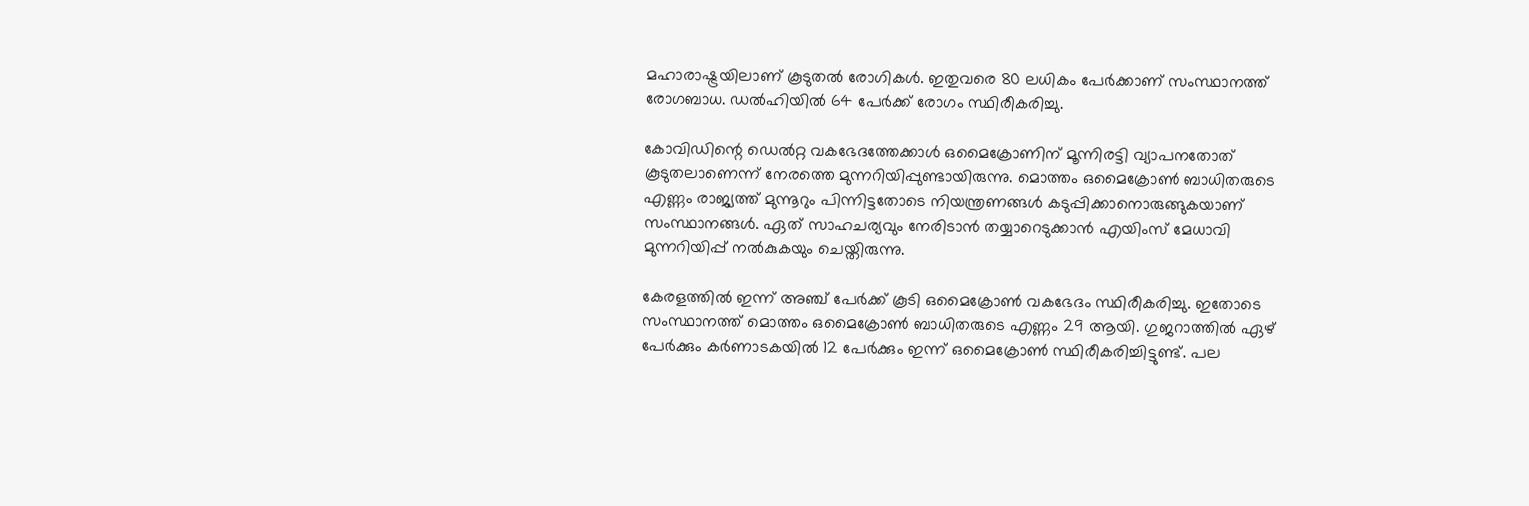മഹാരാഷ്ട്രയിലാണ് കൂടുതല്‍ രോഗികള്‍. ഇതുവരെ 80 ലധികം പേര്‍ക്കാണ് സംസ്ഥാനത്ത് രോഗബാധ. ഡല്‍ഹിയില്‍ 64 പേര്‍ക്ക് രോഗം സ്ഥിരീകരിച്ചു.

കോവിഡിന്റെ ഡെല്‍റ്റ വകഭേദത്തേക്കാള്‍ ഒമൈക്രോണിന് മൂന്നിരട്ടി വ്യാപനതോത് കൂടുതലാണെന്ന് നേരത്തെ മുന്നറിയിപ്പുണ്ടായിരുന്നു. മൊത്തം ഒമൈക്രോണ്‍ ബാധിതരുടെ എണ്ണം രാജ്യത്ത് മുന്നൂറും പിന്നിട്ടതോടെ നിയന്ത്രണങ്ങള്‍ കടുപ്പിക്കാനൊരുങ്ങുകയാണ് സംസ്ഥാനങ്ങള്‍. ഏത് സാഹചര്യവും നേരിടാന്‍ തയ്യാറെടുക്കാന്‍ എയിംസ് മേധാവി മുന്നറിയിപ്പ് നല്‍കുകയും ചെയ്തിരുന്നു.

കേരളത്തില്‍ ഇന്ന് അഞ്ച് പേര്‍ക്ക് കൂടി ഒമൈക്രോണ്‍ വകഭേദം സ്ഥിരീകരിച്ചു. ഇതോടെ സംസ്ഥാനത്ത് മൊത്തം ഒമൈക്രോണ്‍ ബാധിതരുടെ എണ്ണം 29 ആയി. ഗുജറാത്തില്‍ ഏഴ് പേര്‍ക്കും കര്‍ണാടകയില്‍ 12 പേര്‍ക്കും ഇന്ന് ഒമൈക്രോണ്‍ സ്ഥിരീകരിച്ചിട്ടുണ്ട്. പല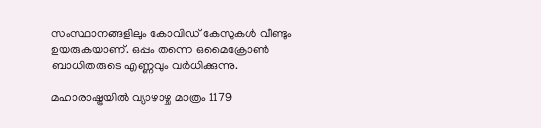സംസ്ഥാനങ്ങളിലും കോവിഡ് കേസുകള്‍ വീണ്ടും ഉയരുകയാണ്. ഒപ്പം തന്നെ ഒമൈക്രോണ്‍ ബാധിതരുടെ എണ്ണവും വര്‍ധിക്കുന്നു.

മഹാരാഷ്ട്രയില്‍ വ്യാഴാഴ്ച മാത്രം 1179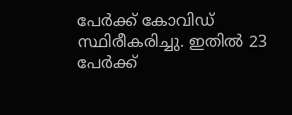പേര്‍ക്ക് കോവിഡ് സ്ഥിരീകരിച്ചു. ഇതില്‍ 23 പേര്‍ക്ക്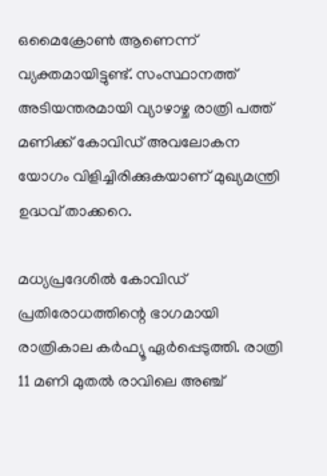ഒമൈക്രോണ്‍ ആണെന്ന് വ്യക്തമായിട്ടുണ്ട്. സംസ്ഥാനത്ത് അടിയന്തരമായി വ്യാഴാഴ്ച രാത്രി പത്ത് മണിക്ക് കോവിഡ് അവലോകന യോഗം വിളിച്ചിരിക്കുകയാണ് മുഖ്യമന്ത്രി ഉദ്ധവ് താക്കറെ.

മധ്യപ്രദേശില്‍ കോവിഡ് പ്രതിരോധത്തിന്റെ ഭാഗമായി രാത്രികാല കര്‍ഫ്യൂ ഏര്‍പ്പെടുത്തി. രാത്രി 11 മണി മുതല്‍ രാവിലെ അഞ്ച്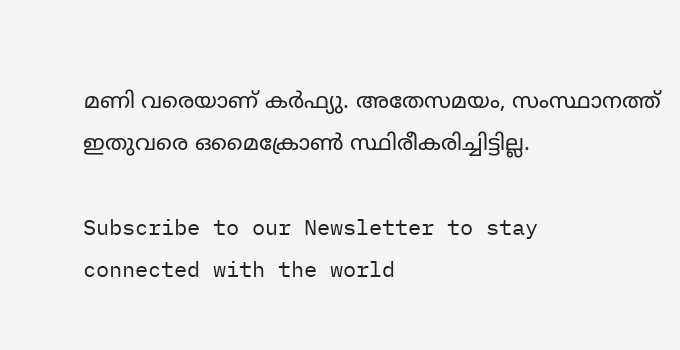മണി വരെയാണ് കര്‍ഫ്യു. അതേസമയം, സംസ്ഥാനത്ത് ഇതുവരെ ഒമൈക്രോണ്‍ സ്ഥിരീകരിച്ചിട്ടില്ല.

Subscribe to our Newsletter to stay connected with the world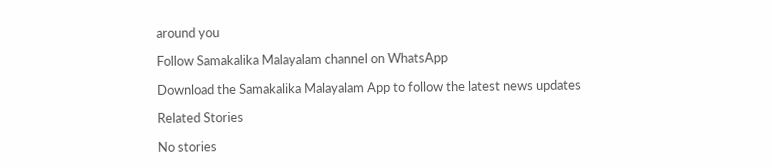around you

Follow Samakalika Malayalam channel on WhatsApp

Download the Samakalika Malayalam App to follow the latest news updates

Related Stories

No stories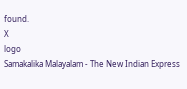found.
X
logo
Samakalika Malayalam - The New Indian Express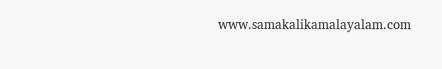www.samakalikamalayalam.com